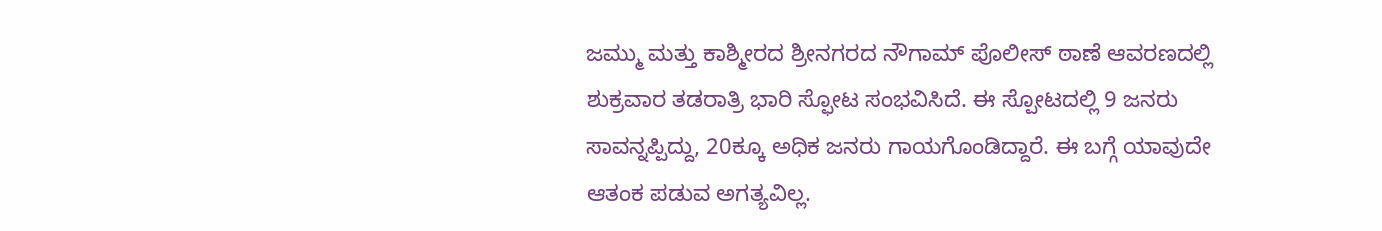ಜಮ್ಮು ಮತ್ತು ಕಾಶ್ಮೀರದ ಶ್ರೀನಗರದ ನೌಗಾಮ್ ಪೊಲೀಸ್ ಠಾಣೆ ಆವರಣದಲ್ಲಿ ಶುಕ್ರವಾರ ತಡರಾತ್ರಿ ಭಾರಿ ಸ್ಫೋಟ ಸಂಭವಿಸಿದೆ. ಈ ಸ್ಪೋಟದಲ್ಲಿ 9 ಜನರು ಸಾವನ್ನಪ್ಪಿದ್ದು, 20ಕ್ಕೂ ಅಧಿಕ ಜನರು ಗಾಯಗೊಂಡಿದ್ದಾರೆ. ಈ ಬಗ್ಗೆ ಯಾವುದೇ ಆತಂಕ ಪಡುವ ಅಗತ್ಯವಿಲ್ಲ.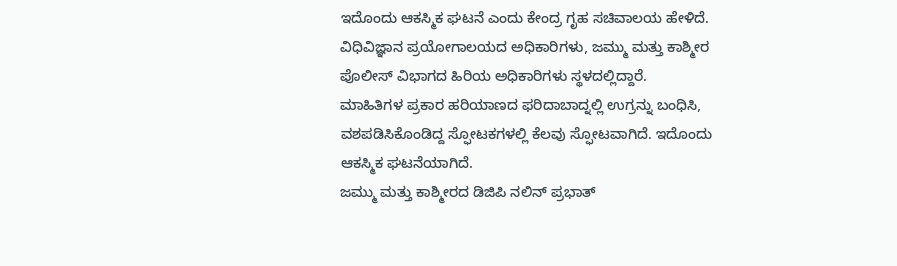ಇದೊಂದು ಆಕಸ್ಮಿಕ ಘಟನೆ ಎಂದು ಕೇಂದ್ರ ಗೃಹ ಸಚಿವಾಲಯ ಹೇಳಿದೆ.
ವಿಧಿವಿಜ್ಞಾನ ಪ್ರಯೋಗಾಲಯದ ಅಧಿಕಾರಿಗಳು, ಜಮ್ಮು ಮತ್ತು ಕಾಶ್ಮೀರ ಪೊಲೀಸ್ ವಿಭಾಗದ ಹಿರಿಯ ಅಧಿಕಾರಿಗಳು ಸ್ಥಳದಲ್ಲಿದ್ದಾರೆ. ಮಾಹಿತಿಗಳ ಪ್ರಕಾರ ಹರಿಯಾಣದ ಫರಿದಾಬಾದ್ನಲ್ಲಿ ಉಗ್ರನ್ನು ಬಂಧಿಸಿ, ವಶಪಡಿಸಿಕೊಂಡಿದ್ದ ಸ್ಫೋಟಕಗಳಲ್ಲಿ ಕೆಲವು ಸ್ಫೋಟವಾಗಿದೆ. ಇದೊಂದು ಆಕಸ್ಮಿಕ ಘಟನೆಯಾಗಿದೆ.
ಜಮ್ಮು ಮತ್ತು ಕಾಶ್ಮೀರದ ಡಿಜಿಪಿ ನಲಿನ್ ಪ್ರಭಾತ್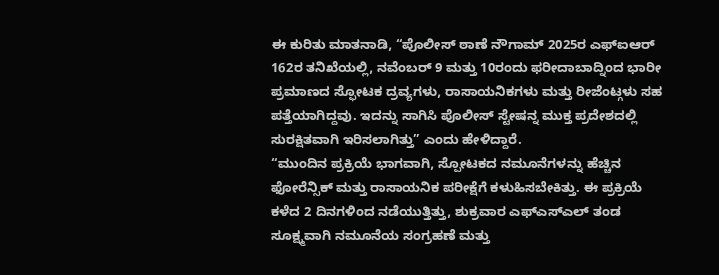ಈ ಕುರಿತು ಮಾತನಾಡಿ, “ಪೊಲೀಸ್ ಠಾಣೆ ನೌಗಾಮ್ 2025ರ ಎಫ್ಐಆರ್ 162ರ ತನಿಖೆಯಲ್ಲಿ, ನವೆಂಬರ್ 9 ಮತ್ತು 10ರಂದು ಫರೀದಾಬಾದ್ನಿಂದ ಭಾರೀ ಪ್ರಮಾಣದ ಸ್ಫೋಟಕ ದ್ರವ್ಯಗಳು, ರಾಸಾಯನಿಕಗಳು ಮತ್ತು ರೀಜೆಂಟ್ಗಳು ಸಹ ಪತ್ತೆಯಾಗಿದ್ದವು. ಇದನ್ನು ಸಾಗಿಸಿ ಪೊಲೀಸ್ ಸ್ಟೇಷನ್ನ ಮುಕ್ತ ಪ್ರದೇಶದಲ್ಲಿ ಸುರಕ್ಷಿತವಾಗಿ ಇರಿಸಲಾಗಿತ್ತು” ಎಂದು ಹೇಳಿದ್ದಾರೆ.
“ಮುಂದಿನ ಪ್ರಕ್ರಿಯೆ ಭಾಗವಾಗಿ, ಸ್ಪೋಟಕದ ನಮೂನೆಗಳನ್ನು ಹೆಚ್ಚಿನ ಫೋರೆನ್ಸಿಕ್ ಮತ್ತು ರಾಸಾಯನಿಕ ಪರೀಕ್ಷೆಗೆ ಕಳುಹಿಸಬೇಕಿತ್ತು. ಈ ಪ್ರಕ್ರಿಯೆ ಕಳೆದ 2 ದಿನಗಳಿಂದ ನಡೆಯುತ್ತಿತ್ತು, ಶುಕ್ರವಾರ ಎಫ್ಎಸ್ಎಲ್ ತಂಡ ಸೂಕ್ಷ್ಮವಾಗಿ ನಮೂನೆಯ ಸಂಗ್ರಹಣೆ ಮತ್ತು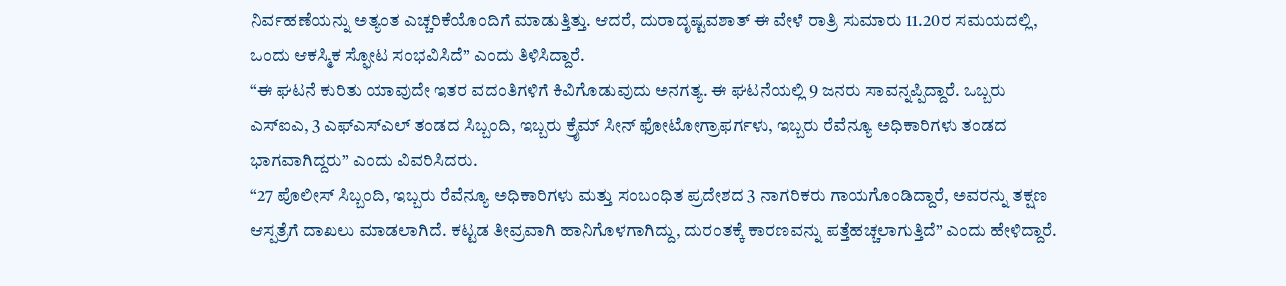ನಿರ್ವಹಣೆಯನ್ನು ಅತ್ಯಂತ ಎಚ್ಚರಿಕೆಯೊಂದಿಗೆ ಮಾಡುತ್ತಿತ್ತು. ಆದರೆ, ದುರಾದೃಷ್ಟವಶಾತ್ ಈ ವೇಳೆ ರಾತ್ರಿ ಸುಮಾರು 11.20ರ ಸಮಯದಲ್ಲಿ, ಒಂದು ಆಕಸ್ಮಿಕ ಸ್ಫೋಟ ಸಂಭವಿಸಿದೆ” ಎಂದು ತಿಳಿಸಿದ್ದಾರೆ.
“ಈ ಘಟನೆ ಕುರಿತು ಯಾವುದೇ ಇತರ ವದಂತಿಗಳಿಗೆ ಕಿವಿಗೊಡುವುದು ಅನಗತ್ಯ. ಈ ಘಟನೆಯಲ್ಲಿ 9 ಜನರು ಸಾವನ್ನಪ್ಪಿದ್ದಾರೆ. ಒಬ್ಬರು ಎಸ್ಐಎ, 3 ಎಫ್ಎಸ್ಎಲ್ ತಂಡದ ಸಿಬ್ಬಂದಿ, ಇಬ್ಬರು ಕ್ರೈಮ್ ಸೀನ್ ಫೋಟೋಗ್ರಾಫರ್ಗಳು, ಇಬ್ಬರು ರೆವೆನ್ಯೂ ಅಧಿಕಾರಿಗಳು ತಂಡದ ಭಾಗವಾಗಿದ್ದರು” ಎಂದು ವಿವರಿಸಿದರು.
“27 ಪೊಲೀಸ್ ಸಿಬ್ಬಂದಿ, ಇಬ್ಬರು ರೆವೆನ್ಯೂ ಅಧಿಕಾರಿಗಳು ಮತ್ತು ಸಂಬಂಧಿತ ಪ್ರದೇಶದ 3 ನಾಗರಿಕರು ಗಾಯಗೊಂಡಿದ್ದಾರೆ, ಅವರನ್ನು ತಕ್ಷಣ ಆಸ್ಪತ್ರೆಗೆ ದಾಖಲು ಮಾಡಲಾಗಿದೆ. ಕಟ್ಟಡ ತೀವ್ರವಾಗಿ ಹಾನಿಗೊಳಗಾಗಿದ್ದು, ದುರಂತಕ್ಕೆ ಕಾರಣವನ್ನು ಪತ್ತೆಹಚ್ಚಲಾಗುತ್ತಿದೆ” ಎಂದು ಹೇಳಿದ್ದಾರೆ.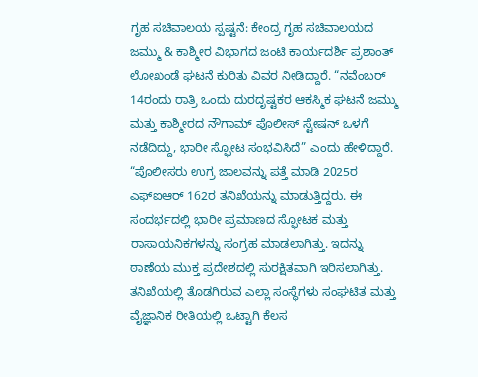ಗೃಹ ಸಚಿವಾಲಯ ಸ್ಪಷ್ಟನೆ: ಕೇಂದ್ರ ಗೃಹ ಸಚಿವಾಲಯದ ಜಮ್ಮು & ಕಾಶ್ಮೀರ ವಿಭಾಗದ ಜಂಟಿ ಕಾರ್ಯದರ್ಶಿ ಪ್ರಶಾಂತ್ ಲೋಖಂಡೆ ಘಟನೆ ಕುರಿತು ವಿವರ ನೀಡಿದ್ದಾರೆ. “ನವೆಂಬರ್ 14ರಂದು ರಾತ್ರಿ ಒಂದು ದುರದೃಷ್ಟಕರ ಆಕಸ್ಮಿಕ ಘಟನೆ ಜಮ್ಮು ಮತ್ತು ಕಾಶ್ಮೀರದ ನೌಗಾಮ್ ಪೊಲೀಸ್ ಸ್ಟೇಷನ್ ಒಳಗೆ ನಡೆದಿದ್ದು, ಭಾರೀ ಸ್ಫೋಟ ಸಂಭವಿಸಿದೆ” ಎಂದು ಹೇಳಿದ್ದಾರೆ.
“ಪೊಲೀಸರು ಉಗ್ರ ಜಾಲವನ್ನು ಪತ್ತೆ ಮಾಡಿ 2025ರ ಎಫ್ಐಆರ್ 162ರ ತನಿಖೆಯನ್ನು ಮಾಡುತ್ತಿದ್ದರು. ಈ ಸಂದರ್ಭದಲ್ಲಿ ಭಾರೀ ಪ್ರಮಾಣದ ಸ್ಫೋಟಕ ಮತ್ತು ರಾಸಾಯನಿಕಗಳನ್ನು ಸಂಗ್ರಹ ಮಾಡಲಾಗಿತ್ತು. ಇದನ್ನು ಠಾಣೆಯ ಮುಕ್ತ ಪ್ರದೇಶದಲ್ಲಿ ಸುರಕ್ಷಿತವಾಗಿ ಇರಿಸಲಾಗಿತ್ತು. ತನಿಖೆಯಲ್ಲಿ ತೊಡಗಿರುವ ಎಲ್ಲಾ ಸಂಸ್ಥೆಗಳು ಸಂಘಟಿತ ಮತ್ತು ವೈಜ್ಞಾನಿಕ ರೀತಿಯಲ್ಲಿ ಒಟ್ಟಾಗಿ ಕೆಲಸ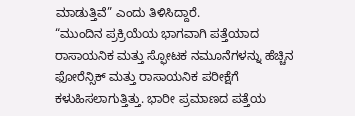ಮಾಡುತ್ತಿವೆ” ಎಂದು ತಿಳಿಸಿದ್ದಾರೆ.
“ಮುಂದಿನ ಪ್ರಕ್ರಿಯೆಯ ಭಾಗವಾಗಿ ಪತ್ತೆಯಾದ ರಾಸಾಯನಿಕ ಮತ್ತು ಸ್ಫೋಟಕ ನಮೂನೆಗಳನ್ನು ಹೆಚ್ಚಿನ ಫೋರೆನ್ಸಿಕ್ ಮತ್ತು ರಾಸಾಯನಿಕ ಪರೀಕ್ಷೆಗೆ ಕಳುಹಿಸಲಾಗುತ್ತಿತ್ತು. ಭಾರೀ ಪ್ರಮಾಣದ ಪತ್ತೆಯ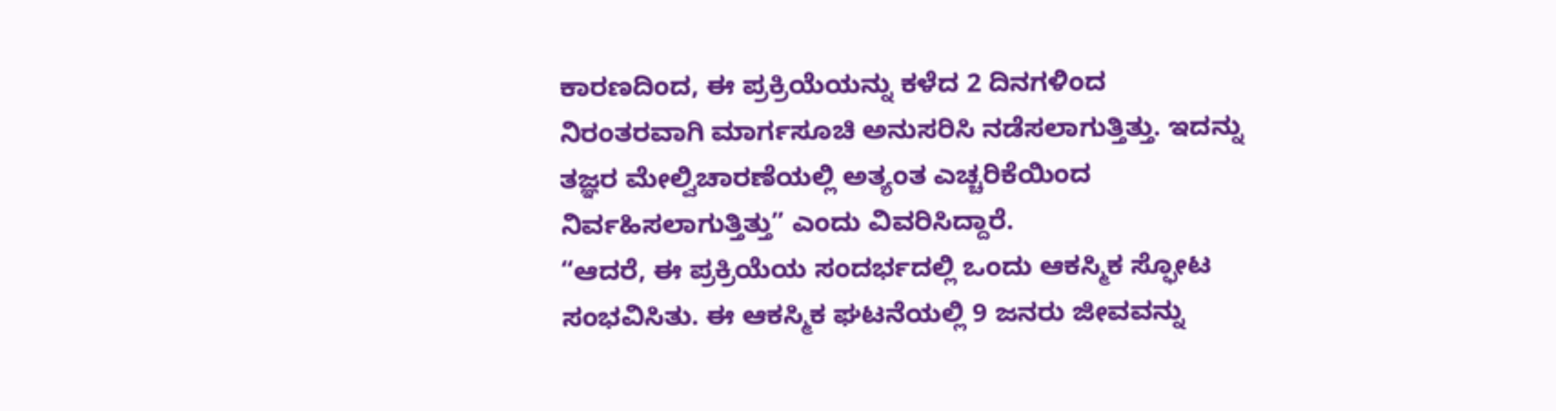ಕಾರಣದಿಂದ, ಈ ಪ್ರಕ್ರಿಯೆಯನ್ನು ಕಳೆದ 2 ದಿನಗಳಿಂದ ನಿರಂತರವಾಗಿ ಮಾರ್ಗಸೂಚಿ ಅನುಸರಿಸಿ ನಡೆಸಲಾಗುತ್ತಿತ್ತು. ಇದನ್ನು ತಜ್ಞರ ಮೇಲ್ವಿಚಾರಣೆಯಲ್ಲಿ ಅತ್ಯಂತ ಎಚ್ಚರಿಕೆಯಿಂದ ನಿರ್ವಹಿಸಲಾಗುತ್ತಿತ್ತು” ಎಂದು ವಿವರಿಸಿದ್ದಾರೆ.
“ಆದರೆ, ಈ ಪ್ರಕ್ರಿಯೆಯ ಸಂದರ್ಭದಲ್ಲಿ ಒಂದು ಆಕಸ್ಮಿಕ ಸ್ಫೋಟ ಸಂಭವಿಸಿತು. ಈ ಆಕಸ್ಮಿಕ ಘಟನೆಯಲ್ಲಿ 9 ಜನರು ಜೀವವನ್ನು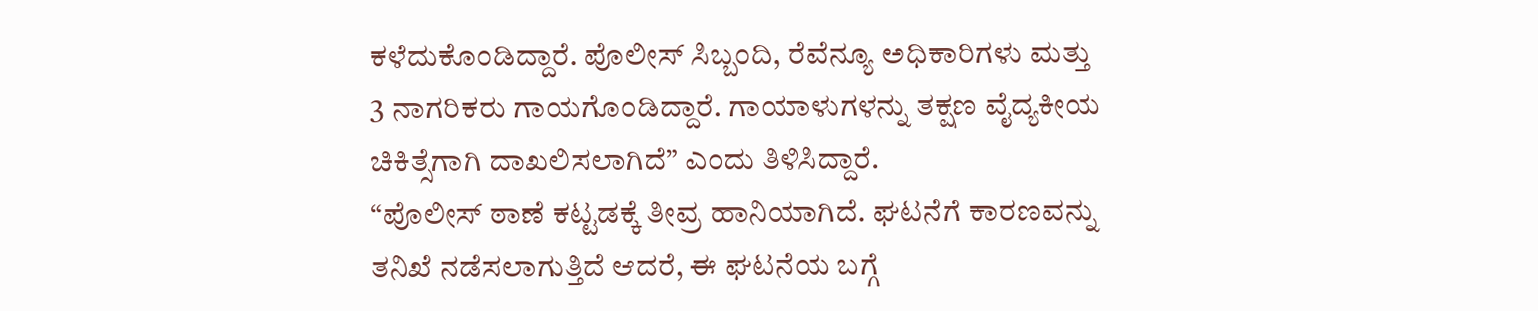ಕಳೆದುಕೊಂಡಿದ್ದಾರೆ. ಪೊಲೀಸ್ ಸಿಬ್ಬಂದಿ, ರೆವೆನ್ಯೂ ಅಧಿಕಾರಿಗಳು ಮತ್ತು 3 ನಾಗರಿಕರು ಗಾಯಗೊಂಡಿದ್ದಾರೆ. ಗಾಯಾಳುಗಳನ್ನು ತಕ್ಷಣ ವೈದ್ಯಕೀಯ ಚಿಕಿತ್ಸೆಗಾಗಿ ದಾಖಲಿಸಲಾಗಿದೆ” ಎಂದು ತಿಳಿಸಿದ್ದಾರೆ.
“ಪೊಲೀಸ್ ಠಾಣೆ ಕಟ್ಟಡಕ್ಕೆ ತೀವ್ರ ಹಾನಿಯಾಗಿದೆ. ಘಟನೆಗೆ ಕಾರಣವನ್ನು ತನಿಖೆ ನಡೆಸಲಾಗುತ್ತಿದೆ ಆದರೆ, ಈ ಘಟನೆಯ ಬಗ್ಗೆ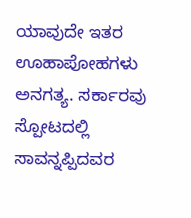ಯಾವುದೇ ಇತರ ಊಹಾಪೋಹಗಳು ಅನಗತ್ಯ. ಸರ್ಕಾರವು ಸ್ಪೋಟದಲ್ಲಿ ಸಾವನ್ನಪ್ಪಿದವರ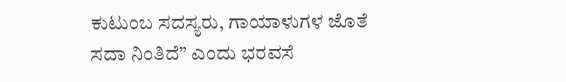ಕುಟುಂಬ ಸದಸ್ಯರು, ಗಾಯಾಳುಗಳ ಜೊತೆ ಸದಾ ನಿಂತಿದೆ” ಎಂದು ಭರವಸೆ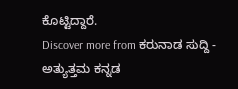ಕೊಟ್ಟಿದ್ದಾರೆ.
Discover more from ಕರುನಾಡ ಸುದ್ದಿ - ಅತ್ಯುತ್ತಮ ಕನ್ನಡ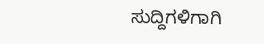ಸುದ್ದಿಗಳಿಗಾಗಿ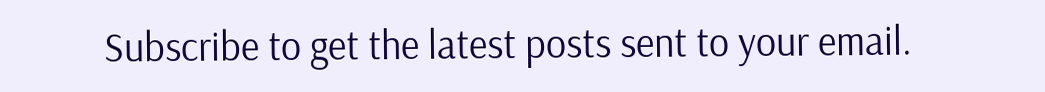Subscribe to get the latest posts sent to your email.